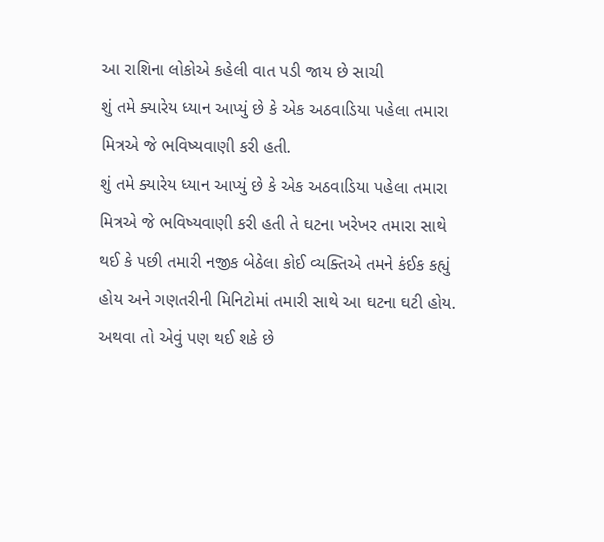આ રાશિના લોકોએ કહેલી વાત પડી જાય છે સાચી
શું તમે ક્યારેય ધ્યાન આપ્યું છે કે એક અઠવાડિયા પહેલા તમારા મિત્રએ જે ભવિષ્યવાણી કરી હતી.
શું તમે ક્યારેય ધ્યાન આપ્યું છે કે એક અઠવાડિયા પહેલા તમારા મિત્રએ જે ભવિષ્યવાણી કરી હતી તે ઘટના ખરેખર તમારા સાથે થઈ કે પછી તમારી નજીક બેઠેલા કોઈ વ્યક્તિએ તમને કંઈક કહ્યું હોય અને ગણતરીની મિનિટોમાં તમારી સાથે આ ઘટના ઘટી હોય. અથવા તો એવું પણ થઈ શકે છે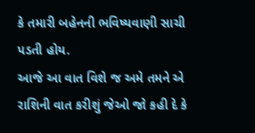કે તમારી બહેનની ભવિષ્યવાણી સાચી પડતી હોય.
આજે આ વાત વિશે જ અમે તમને એ રાશિની વાત કરીશું જેઓ જો કહી દે કે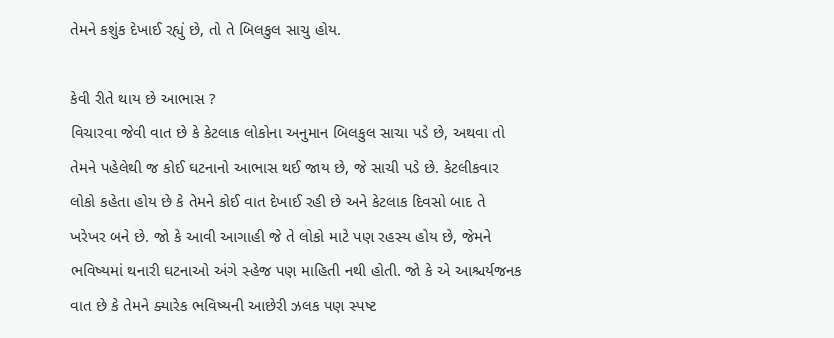તેમને કશુંક દેખાઈ રહ્યું છે, તો તે બિલકુલ સાચુ હોય.

કેવી રીતે થાય છે આભાસ ?
વિચારવા જેવી વાત છે કે કેટલાક લોકોના અનુમાન બિલકુલ સાચા પડે છે, અથવા તો તેમને પહેલેથી જ કોઈ ઘટનાનો આભાસ થઈ જાય છે, જે સાચી પડે છે. કેટલીકવાર લોકો કહેતા હોય છે કે તેમને કોઈ વાત દેખાઈ રહી છે અને કેટલાક દિવસો બાદ તે ખરેખર બને છે. જો કે આવી આગાહી જે તે લોકો માટે પણ રહસ્ય હોય છે, જેમને ભવિષ્યમાં થનારી ઘટનાઓ અંગે સ્હેજ પણ માહિતી નથી હોતી. જો કે એ આશ્ચર્યજનક વાત છે કે તેમને ક્યારેક ભવિષ્યની આછેરી ઝલક પણ સ્પષ્ટ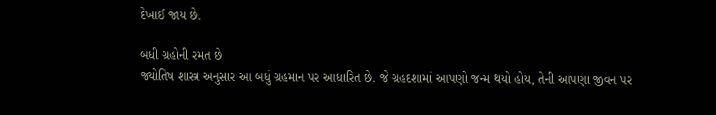દેખાઈ જાય છે.

બધી ગ્રહોની રમત છે
જ્યોતિષ શાસ્ત્ર અનુસાર આ બધું ગ્રહમાન પર આધારિત છે. જે ગ્રહદશામાં આપણો જન્મ થયો હોય, તેની આપણા જીવન પર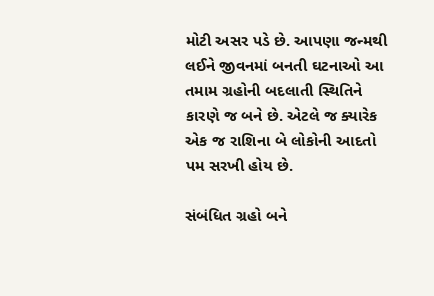મોટી અસર પડે છે. આપણા જન્મથી લઈને જીવનમાં બનતી ઘટનાઓ આ તમામ ગ્રહોની બદલાતી સ્થિતિને કારણે જ બને છે. એટલે જ ક્યારેક એક જ રાશિના બે લોકોની આદતો પમ સરખી હોય છે.

સંબંધિત ગ્રહો બને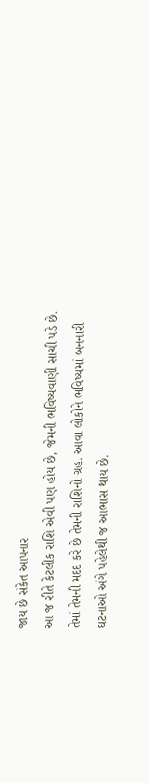જાય છે સંકેત આપનાર
આ જ રીતે કેટલીક રાશિ એવી પણ હોય છે, જેમની ભવિષ્યવાણી સાચી પડે છે. તેમાં તેમની મદદ કરે છે તેમની રાશિનો ગ્રહ. આવા લોકોને ભવિષ્યમાં બનનારી ઘટનાઓ અંગે પહેલેથી જ આભાસ થાય છે.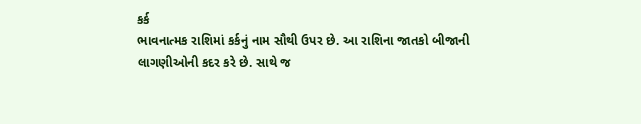કર્ક
ભાવનાત્મક રાશિમાં કર્કનું નામ સૌથી ઉપર છે. આ રાશિના જાતકો બીજાની લાગણીઓની કદર કરે છે. સાથે જ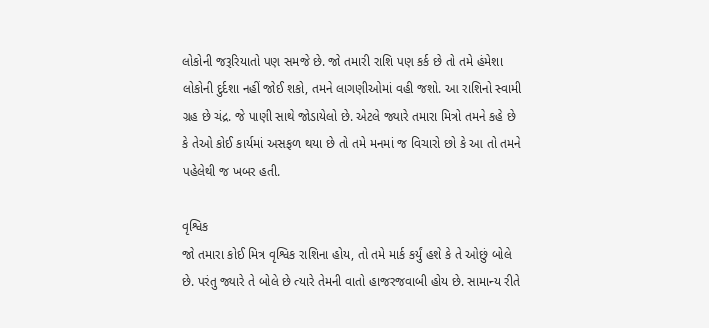લોકોની જરૂરિયાતો પણ સમજે છે. જો તમારી રાશિ પણ કર્ક છે તો તમે હંમેશા લોકોની દુર્દશા નહીં જોઈ શકો, તમને લાગણીઓમાં વહી જશો. આ રાશિનો સ્વામી ગ્રહ છે ચંદ્ર. જે પાણી સાથે જોડાયેલો છે. એટલે જ્યારે તમારા મિત્રો તમને કહે છે કે તેઓ કોઈ કાર્યમાં અસફળ થયા છે તો તમે મનમાં જ વિચારો છો કે આ તો તમને પહેલેથી જ ખબર હતી.

વૃશ્વિક
જો તમારા કોઈ મિત્ર વૃશ્વિક રાશિના હોય, તો તમે માર્ક કર્યું હશે કે તે ઓછું બોલે છે. પરંતુ જ્યારે તે બોલે છે ત્યારે તેમની વાતો હાજરજવાબી હોય છે. સામાન્ય રીતે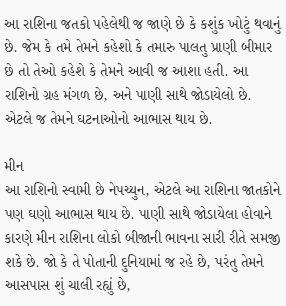આ રાશિના જતકો પહેલેથી જ જાણે છે કે કશુંક ખોટું થવાનું છે. જેમ કે તમે તેમને કહેશો કે તમારુ પાલતુ પ્રાણી બીમાર છે તો તેઓ કહેશે કે તેમને આવી જ આશા હતી. આ રાશિનો ગ્રહ મંગળ છે, અને પાણી સાથે જોડાયેલો છે. એટલે જ તેમને ઘટનાઓનો આભાસ થાય છે.

મીન
આ રાશિનો સ્વામી છે નેપચ્યુન, એટલે આ રાશિના જાતકોને પણ ઘણો આભાસ થાય છે. પાણી સાથે જોડાયેલા હોવાને કારણે મીન રાશિના લોકો બીજાની ભાવના સારી રીતે સમજી શકે છે. જો કે તે પોતાની દુનિયામાં જ રહે છે, પરંતુ તેમને આસપાસ શું ચાલી રહ્યું છે,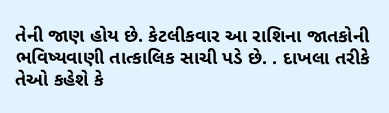તેની જાણ હોય છે. કેટલીકવાર આ રાશિના જાતકોની ભવિષ્યવાણી તાત્કાલિક સાચી પડે છે. . દાખલા તરીકે તેઓ કહેશે કે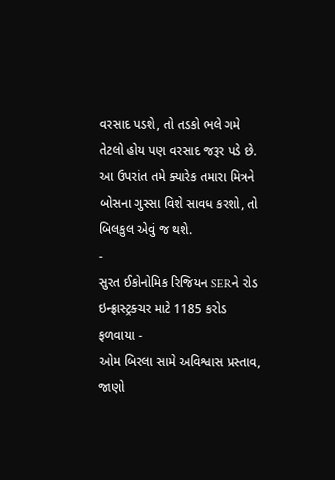વરસાદ પડશે, તો તડકો ભલે ગમે તેટલો હોય પણ વરસાદ જરૂર પડે છે. આ ઉપરાંત તમે ક્યારેક તમારા મિત્રને બોસના ગુસ્સા વિશે સાવધ કરશો, તો બિલકુલ એવું જ થશે.
-
સુરત ઈકોનોમિક રિજિયન SERને રોડ ઇન્ફ્રાસ્ટ્રક્ચર માટે 1185 કરોડ ફળવાયા -
ઓમ બિરલા સામે અવિશ્વાસ પ્રસ્તાવ, જાણો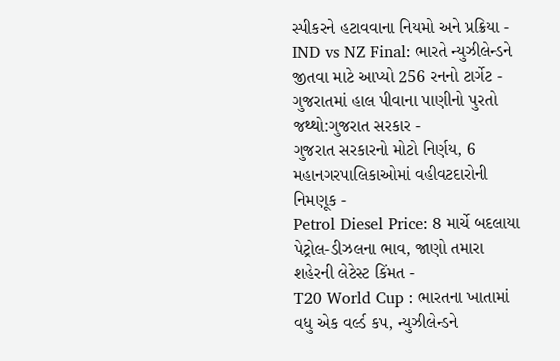સ્પીકરને હટાવવાના નિયમો અને પ્રક્રિયા -
IND vs NZ Final: ભારતે ન્યુઝીલેન્ડને જીતવા માટે આપ્યો 256 રનનો ટાર્ગેટ -
ગુજરાતમાં હાલ પીવાના પાણીનો પુરતો જથ્થો:ગુજરાત સરકાર -
ગુજરાત સરકારનો મોટો નિર્ણય, 6 મહાનગરપાલિકાઓમાં વહીવટદારોની નિમણૂક -
Petrol Diesel Price: 8 માર્ચે બદલાયા પેટ્રોલ-ડીઝલના ભાવ, જાણો તમારા શહેરની લેટેસ્ટ કિંમત -
T20 World Cup : ભારતના ખાતામાં વધુ એક વર્લ્ડ કપ, ન્યુઝીલેન્ડને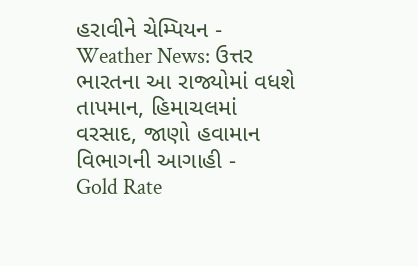હરાવીને ચેમ્પિયન -
Weather News: ઉત્તર ભારતના આ રાજ્યોમાં વધશે તાપમાન, હિમાચલમાં વરસાદ, જાણો હવામાન વિભાગની આગાહી -
Gold Rate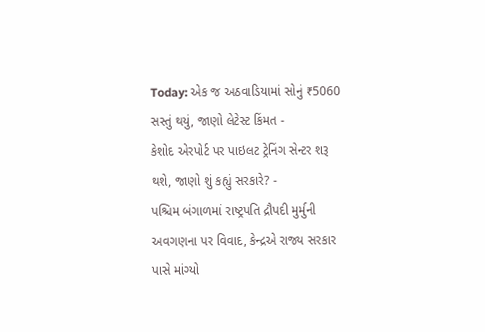Today: એક જ અઠવાડિયામાં સોનું ₹5060 સસ્તું થયું, જાણો લેટેસ્ટ કિંમત -
કેશોદ એરપોર્ટ પર પાઇલટ ટ્રેનિંગ સેન્ટર શરૂ થશે, જાણો શું કહ્યું સરકારે? -
પશ્ચિમ બંગાળમાં રાષ્ટ્રપતિ દ્રૌપદી મુર્મુની અવગણના પર વિવાદ, કેન્દ્રએ રાજ્ય સરકાર પાસે માંગ્યો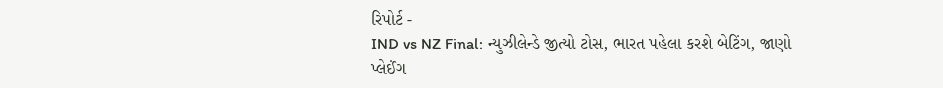રિપોર્ટ -
IND vs NZ Final: ન્યુઝીલેન્ડે જીત્યો ટોસ, ભારત પહેલા કરશે બેટિંગ, જાણો પ્લેઈંગ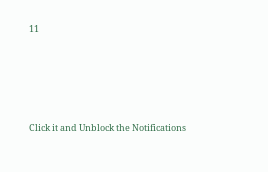11









Click it and Unblock the Notifications